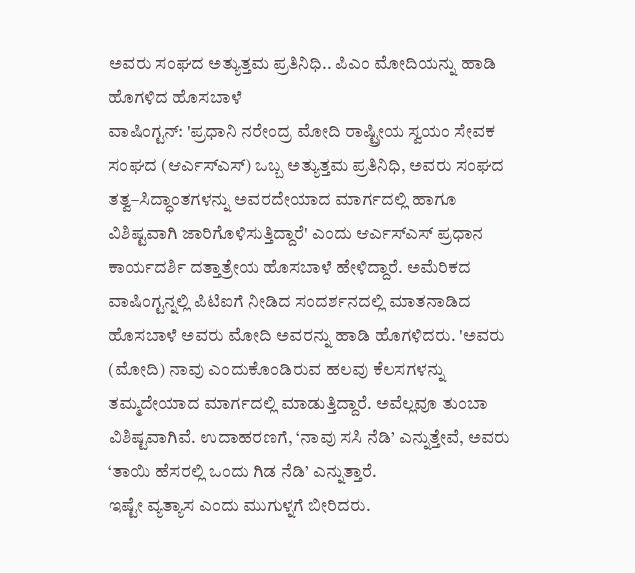ಅವರು ಸಂಘದ ಅತ್ಯುತ್ತಮ ಪ್ರತಿನಿಧಿ.. ಪಿಎಂ ಮೋದಿಯನ್ನು ಹಾಡಿ ಹೊಗಳಿದ ಹೊಸಬಾಳೆ
ವಾಷಿಂಗ್ಟನ್: 'ಪ್ರಧಾನಿ ನರೇಂದ್ರ ಮೋದಿ ರಾಷ್ಟ್ರೀಯ ಸ್ವಯಂ ಸೇವಕ ಸಂಘದ (ಆರ್ಎಸ್ಎಸ್) ಒಬ್ಬ ಅತ್ಯುತ್ತಮ ಪ್ರತಿನಿಧಿ, ಅವರು ಸಂಘದ ತತ್ವ–ಸಿದ್ಧಾಂತಗಳನ್ನು ಅವರದೇಯಾದ ಮಾರ್ಗದಲ್ಲಿ ಹಾಗೂ ವಿಶಿಷ್ಟವಾಗಿ ಜಾರಿಗೊಳಿಸುತ್ತಿದ್ದಾರೆ' ಎಂದು ಆರ್ಎಸ್ಎಸ್ ಪ್ರಧಾನ ಕಾರ್ಯದರ್ಶಿ ದತ್ತಾತ್ರೇಯ ಹೊಸಬಾಳೆ ಹೇಳಿದ್ದಾರೆ. ಅಮೆರಿಕದ ವಾಷಿಂಗ್ಟನ್ನಲ್ಲಿ ಪಿಟಿಐಗೆ ನೀಡಿದ ಸಂದರ್ಶನದಲ್ಲಿ ಮಾತನಾಡಿದ ಹೊಸಬಾಳೆ ಅವರು ಮೋದಿ ಅವರನ್ನು ಹಾಡಿ ಹೊಗಳಿದರು. 'ಅವರು (ಮೋದಿ) ನಾವು ಎಂದುಕೊಂಡಿರುವ ಹಲವು ಕೆಲಸಗಳನ್ನು ತಮ್ಮದೇಯಾದ ಮಾರ್ಗದಲ್ಲಿ ಮಾಡುತ್ತಿದ್ದಾರೆ. ಅವೆಲ್ಲವೂ ತುಂಬಾ ವಿಶಿಷ್ಟವಾಗಿವೆ. ಉದಾಹರಣಗೆ, ‘ನಾವು ಸಸಿ ನೆಡಿ’ ಎನ್ನುತ್ತೇವೆ, ಅವರು ‘ತಾಯಿ ಹೆಸರಲ್ಲಿ ಒಂದು ಗಿಡ ನೆಡಿ’ ಎನ್ನುತ್ತಾರೆ.
ಇಷ್ಟೇ ವ್ಯತ್ಯಾಸ ಎಂದು ಮುಗುಳ್ನಗೆ ಬೀರಿದರು.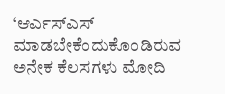‘ಆರ್ಎಸ್ಎಸ್ ಮಾಡಬೇಕೆಂದುಕೊಂಡಿರುವ ಅನೇಕ ಕೆಲಸಗಳು ಮೋದಿ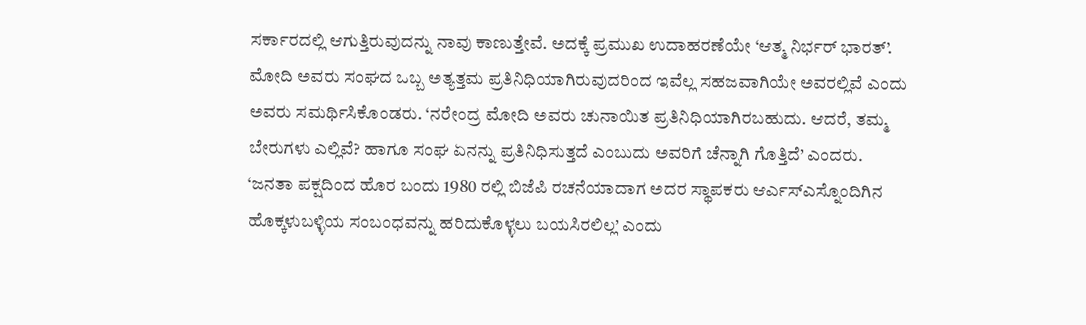ಸರ್ಕಾರದಲ್ಲಿ ಆಗುತ್ತಿರುವುದನ್ನು ನಾವು ಕಾಣುತ್ತೇವೆ. ಅದಕ್ಕೆ ಪ್ರಮುಖ ಉದಾಹರಣೆಯೇ ‘ಆತ್ಮ ನಿರ್ಭರ್ ಭಾರತ್’. ಮೋದಿ ಅವರು ಸಂಘದ ಒಬ್ಬ ಅತ್ಯತ್ತಮ ಪ್ರತಿನಿಧಿಯಾಗಿರುವುದರಿಂದ ಇವೆಲ್ಲ ಸಹಜವಾಗಿಯೇ ಅವರಲ್ಲಿವೆ ಎಂದು ಅವರು ಸಮರ್ಥಿಸಿಕೊಂಡರು. ‘ನರೇಂದ್ರ ಮೋದಿ ಅವರು ಚುನಾಯಿತ ಪ್ರತಿನಿಧಿಯಾಗಿರಬಹುದು. ಆದರೆ, ತಮ್ಮ ಬೇರುಗಳು ಎಲ್ಲಿವೆ? ಹಾಗೂ ಸಂಘ ಏನನ್ನು ಪ್ರತಿನಿಧಿಸುತ್ತದೆ ಎಂಬುದು ಅವರಿಗೆ ಚೆನ್ನಾಗಿ ಗೊತ್ತಿದೆ’ ಎಂದರು.
‘ಜನತಾ ಪಕ್ಷದಿಂದ ಹೊರ ಬಂದು 1980 ರಲ್ಲಿ ಬಿಜೆಪಿ ರಚನೆಯಾದಾಗ ಅದರ ಸ್ಥಾಪಕರು ಆರ್ಎಸ್ಎಸ್ನೊಂದಿಗಿನ ಹೊಕ್ಕಳುಬಳ್ಳಿಯ ಸಂಬಂಧವನ್ನು ಹರಿದುಕೊಳ್ಳಲು ಬಯಸಿರಲಿಲ್ಲ’ ಎಂದು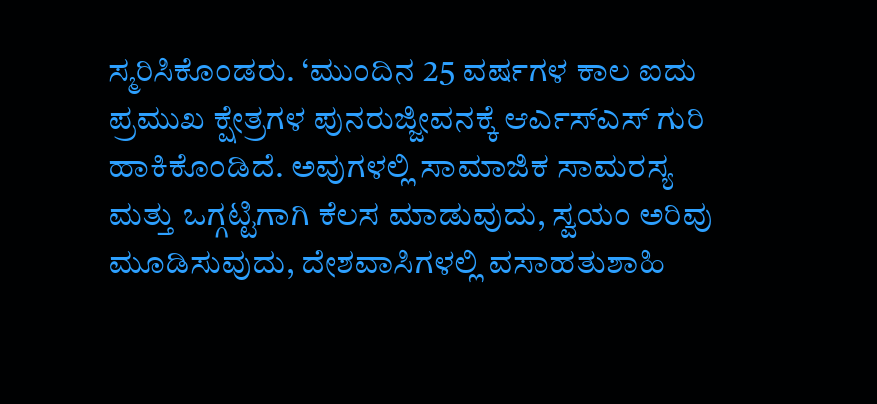ಸ್ಮರಿಸಿಕೊಂಡರು. ‘ಮುಂದಿನ 25 ವರ್ಷಗಳ ಕಾಲ ಐದು ಪ್ರಮುಖ ಕ್ಷೇತ್ರಗಳ ಪುನರುಜ್ಜೀವನಕ್ಕೆ ಆರ್ಎಸ್ಎಸ್ ಗುರಿ ಹಾಕಿಕೊಂಡಿದೆ. ಅವುಗಳಲ್ಲಿ ಸಾಮಾಜಿಕ ಸಾಮರಸ್ಯ ಮತ್ತು ಒಗ್ಗಟ್ಟಿಗಾಗಿ ಕೆಲಸ ಮಾಡುವುದು, ಸ್ವಯಂ ಅರಿವು ಮೂಡಿಸುವುದು, ದೇಶವಾಸಿಗಳಲ್ಲಿ ವಸಾಹತುಶಾಹಿ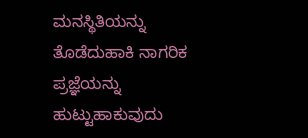ಮನಸ್ಥಿತಿಯನ್ನು ತೊಡೆದುಹಾಕಿ ನಾಗರಿಕ ಪ್ರಜ್ಞೆಯನ್ನು ಹುಟ್ಟುಹಾಕುವುದು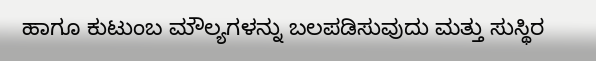ಹಾಗೂ ಕುಟುಂಬ ಮೌಲ್ಯಗಳನ್ನು ಬಲಪಡಿಸುವುದು ಮತ್ತು ಸುಸ್ಥಿರ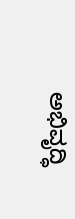ಅಭಿವೃದ್ಧಿ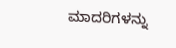ಮಾದರಿಗಳನ್ನು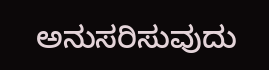ಅನುಸರಿಸುವುದು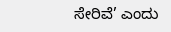ಸೇರಿವೆ’ ಎಂದು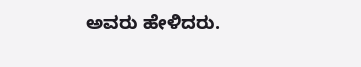ಅವರು ಹೇಳಿದರು.